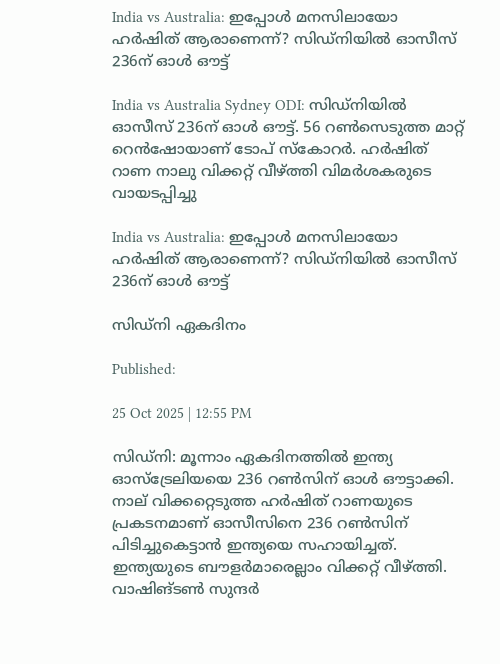India vs Australia: ഇപ്പോള്‍ മനസിലായോ ഹര്‍ഷിത് ആരാണെന്ന്? സിഡ്‌നിയില്‍ ഓസീസ് 236ന് ഓള്‍ ഔട്ട്‌

India vs Australia Sydney ODI: സിഡ്‌നിയില്‍ ഓസീസ് 236ന് ഓള്‍ ഔട്ട്. 56 റണ്‍സെടുത്ത മാറ്റ് റെന്‍ഷോയാണ് ടോപ് സ്‌കോറര്‍. ഹര്‍ഷിത് റാണ നാലു വിക്കറ്റ് വീഴ്ത്തി വിമര്‍ശകരുടെ വായടപ്പിച്ചു

India vs Australia: ഇപ്പോള്‍ മനസിലായോ ഹര്‍ഷിത് ആരാണെന്ന്? സിഡ്‌നിയില്‍ ഓസീസ് 236ന് ഓള്‍ ഔട്ട്‌

സിഡ്‌നി ഏകദിനം

Published:

25 Oct 2025 | 12:55 PM

സിഡ്‌നി: മൂന്നാം ഏകദിനത്തില്‍ ഇന്ത്യ ഓസ്‌ട്രേലിയയെ 236 റണ്‍സിന് ഓള്‍ ഔട്ടാക്കി. നാല് വിക്കറ്റെടുത്ത ഹര്‍ഷിത് റാണയുടെ പ്രകടനമാണ് ഓസീസിനെ 236 റണ്‍സിന് പിടിച്ചുകെട്ടാന്‍ ഇന്ത്യയെ സഹായിച്ചത്. ഇന്ത്യയുടെ ബൗളര്‍മാരെല്ലാം വിക്കറ്റ് വീഴ്ത്തി. വാഷിങ്ടണ്‍ സുന്ദര്‍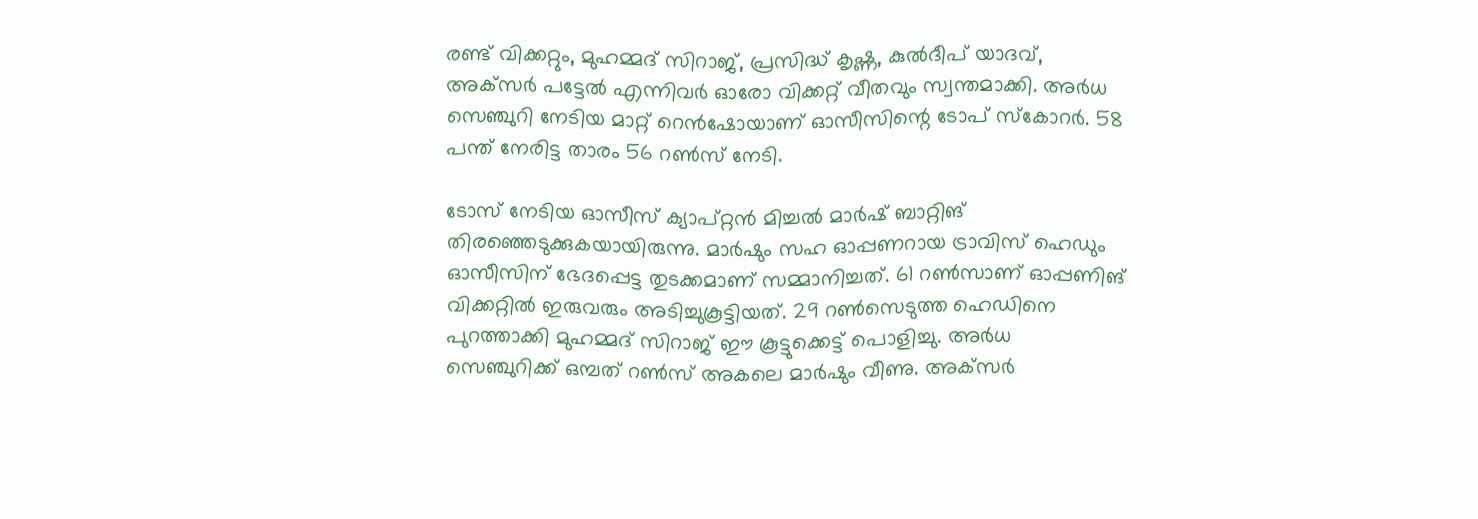രണ്ട് വിക്കറ്റും, മുഹമ്മദ് സിറാജ്, പ്രസിദ്ധ് കൃഷ്ണ, കുല്‍ദീപ് യാദവ്, അക്‌സര്‍ പട്ടേല്‍ എന്നിവര്‍ ഓരോ വിക്കറ്റ് വീതവും സ്വന്തമാക്കി. അര്‍ധ സെഞ്ചുറി നേടിയ മാറ്റ് റെന്‍ഷോയാണ് ഓസീസിന്റെ ടോപ് സ്‌കോറര്‍. 58 പന്ത് നേരിട്ട താരം 56 റണ്‍സ് നേടി.

ടോസ് നേടിയ ഓസീസ് ക്യാപ്റ്റന്‍ മിച്ചല്‍ മാര്‍ഷ് ബാറ്റിങ് തിരഞ്ഞെടുക്കുകയായിരുന്നു. മാര്‍ഷും സഹ ഓപ്പണറായ ട്രാവിസ് ഹെഡും ഓസീസിന് ഭേദപ്പെട്ട തുടക്കമാണ് സമ്മാനിച്ചത്. 61 റണ്‍സാണ് ഓപ്പണിങ് വിക്കറ്റില്‍ ഇരുവരും അടിച്ചുകൂട്ടിയത്. 29 റണ്‍സെടുത്ത ഹെഡിനെ പുറത്താക്കി മുഹമ്മദ് സിറാജ് ഈ കൂട്ടുക്കെട്ട് പൊളിച്ചു. അര്‍ധ സെഞ്ചുറിക്ക് ഒമ്പത് റണ്‍സ് അകലെ മാര്‍ഷും വീണു. അക്‌സര്‍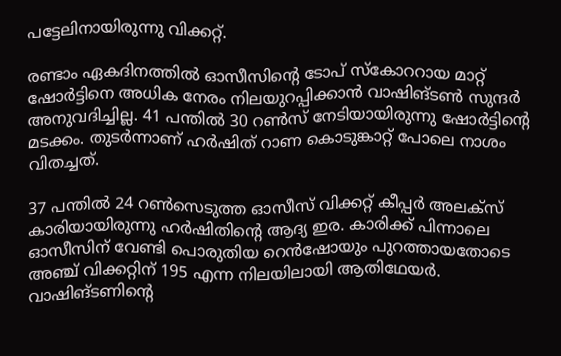പട്ടേലിനായിരുന്നു വിക്കറ്റ്.

രണ്ടാം ഏകദിനത്തില്‍ ഓസീസിന്റെ ടോപ് സ്‌കോററായ മാറ്റ് ഷോര്‍ട്ടിനെ അധിക നേരം നിലയുറപ്പിക്കാന്‍ വാഷിങ്ടണ്‍ സുന്ദര്‍ അനുവദിച്ചില്ല. 41 പന്തില്‍ 30 റണ്‍സ് നേടിയായിരുന്നു ഷോര്‍ട്ടിന്റെ മടക്കം. തുടര്‍ന്നാണ് ഹര്‍ഷിത് റാണ കൊടുങ്കാറ്റ് പോലെ നാശം വിതച്ചത്.

37 പന്തില്‍ 24 റണ്‍സെടുത്ത ഓസീസ് വിക്കറ്റ് കീപ്പര്‍ അലക്‌സ് കാരിയായിരുന്നു ഹര്‍ഷിതിന്റെ ആദ്യ ഇര. കാരിക്ക് പിന്നാലെ ഓസീസിന് വേണ്ടി പൊരുതിയ റെന്‍ഷോയും പുറത്തായതോടെ അഞ്ച് വിക്കറ്റിന് 195 എന്ന നിലയിലായി ആതിഥേയര്‍. വാഷിങ്ടണിന്റെ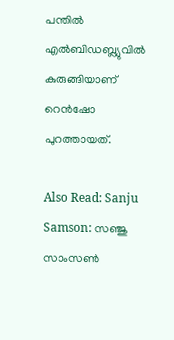പന്തില്‍ എല്‍ബിഡബ്ല്യുവില്‍ കുരുങ്ങിയാണ് റെന്‍ഷോ പുറത്തായത്.

Also Read: Sanju Samson: സഞ്ജു സാംസണ്‍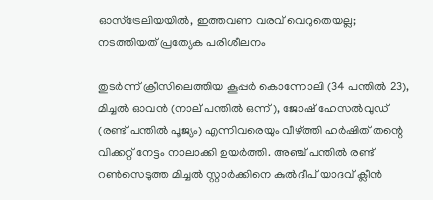ഓസ്‌ട്രേലിയയില്‍, ഇത്തവണ വരവ് വെറുതെയല്ല; നടത്തിയത് പ്രത്യേക പരിശീലനം

തുടര്‍ന്ന് ക്രീസിലെത്തിയ കൂപ്പര്‍ കൊന്നോലി (34 പന്തില്‍ 23), മിച്ചല്‍ ഓവന്‍ (നാല് പന്തില്‍ ഒന്ന്), ജോഷ് ഹേസല്‍വുഡ് (രണ്ട് പന്തില്‍ പൂജ്യം) എന്നിവരെയും വീഴ്ത്തി ഹര്‍ഷിത് തന്റെ വിക്കറ്റ് നേട്ടം നാലാക്കി ഉയര്‍ത്തി. അഞ്ച് പന്തില്‍ രണ്ട് റണ്‍സെടുത്ത മിച്ചല്‍ സ്റ്റാര്‍ക്കിനെ കുല്‍ദീപ് യാദവ് ക്ലീന്‍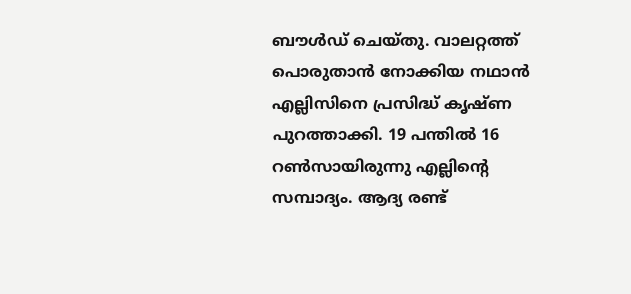ബൗള്‍ഡ് ചെയ്തു. വാലറ്റത്ത് പൊരുതാന്‍ നോക്കിയ നഥാന്‍ എല്ലിസിനെ പ്രസിദ്ധ് കൃഷ്ണ പുറത്താക്കി. 19 പന്തില്‍ 16 റണ്‍സായിരുന്നു എല്ലിന്റെ സമ്പാദ്യം. ആദ്യ രണ്ട്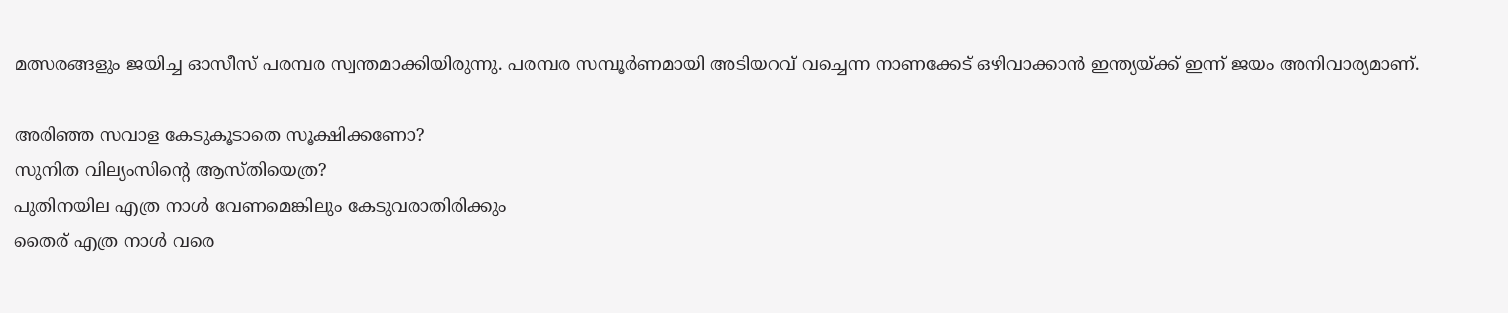മത്സരങ്ങളും ജയിച്ച ഓസീസ് പരമ്പര സ്വന്തമാക്കിയിരുന്നു. പരമ്പര സമ്പൂര്‍ണമായി അടിയറവ് വച്ചെന്ന നാണക്കേട് ഒഴിവാക്കാന്‍ ഇന്ത്യയ്ക്ക് ഇന്ന് ജയം അനിവാര്യമാണ്.

അരിഞ്ഞ സവാള കേടുകൂടാതെ സൂക്ഷിക്കണോ?
സുനിത വില്യംസിന്റെ ആസ്തിയെത്ര?
പുതിനയില എത്ര നാൾ വേണമെങ്കിലും കേടുവരാതിരിക്കും
തൈര് എത്ര നാൾ വരെ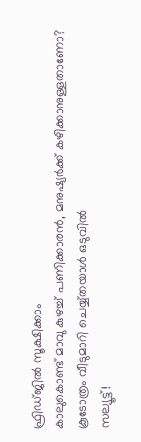ഫ്രിഡ്ജിൽ സൂക്ഷിക്കാം
കാലുകൊണ്ട് മാവു കുഴച്ച് പണിക്കാരൻ, മനുഷ്യർക്ക് കഴിക്കാനുള്ളതാണോ?
കൂടോത്രം വീടുമാറി ചെയ്യ്തയാൾ ഒടുവിൽ
സല്യൂട്ട്!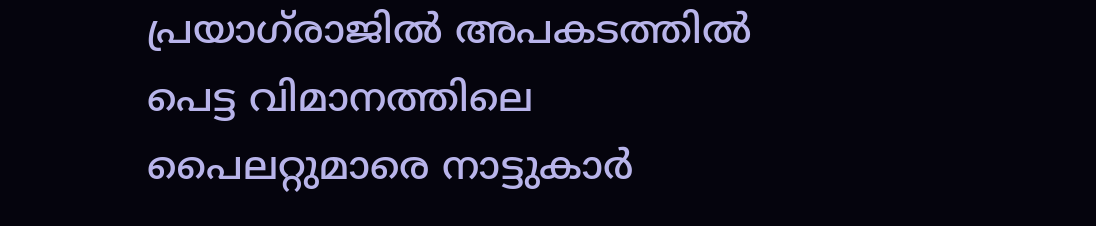പ്രയാഗ്‌രാജില്‍ അപകടത്തില്‍ പെട്ട വിമാനത്തിലെ പൈലറ്റുമാരെ നാട്ടുകാര്‍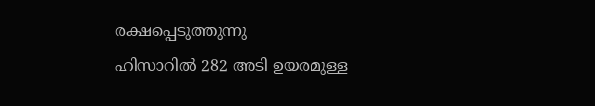രക്ഷപ്പെടുത്തുന്നു
ഹിസാറില്‍ 282 അടി ഉയരമുള്ള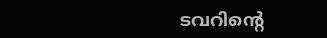ടവറിന്റെ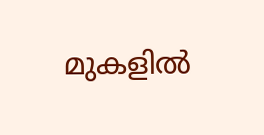മുകളില്‍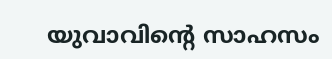യുവാവിന്റെ സാഹസം